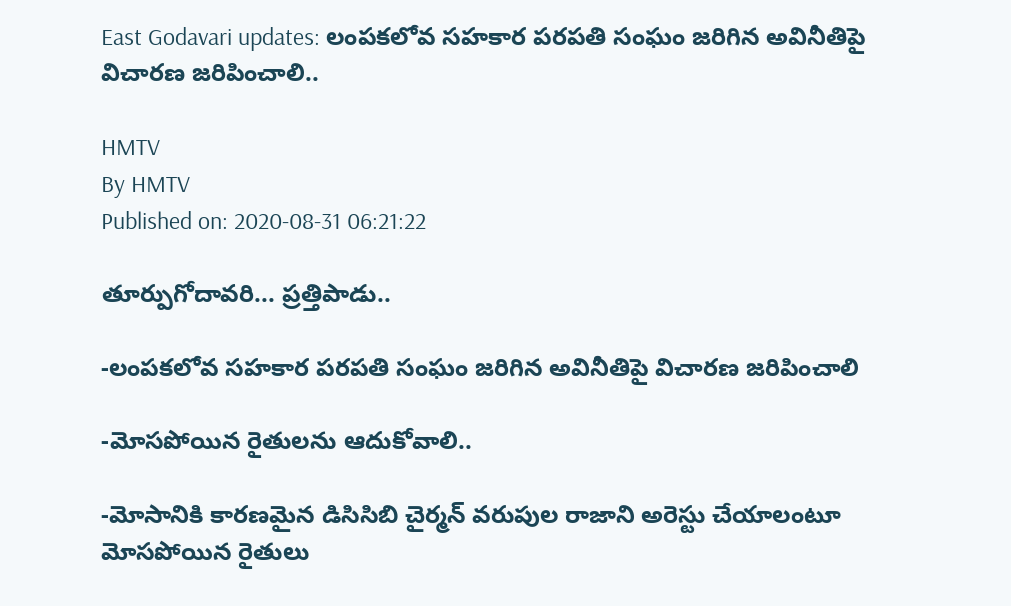East Godavari updates: లంపకలోవ సహకార పరపతి సంఘం జరిగిన అవినీతిపై విచారణ జరిపించాలి..

HMTV
By HMTV
Published on: 2020-08-31 06:21:22

తూర్పుగోదావరి... ప్రత్తిపాడు..

-లంపకలోవ సహకార పరపతి సంఘం జరిగిన అవినీతిపై విచారణ జరిపించాలి

-మోసపోయిన రైతులను ఆదుకోవాలి..

-మోసానికి కారణమైన డిసిసిబి చైర్మన్ వరుపుల రాజాని అరెస్టు చేయాలంటూ మోసపోయిన రైతులు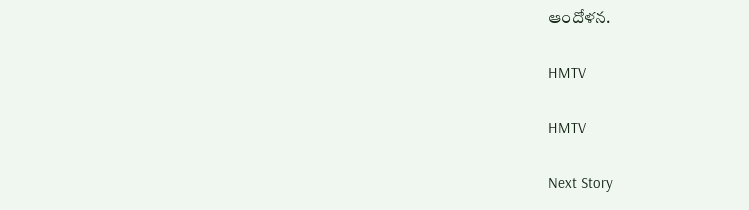ఆందోళన.

HMTV

HMTV

Next Story